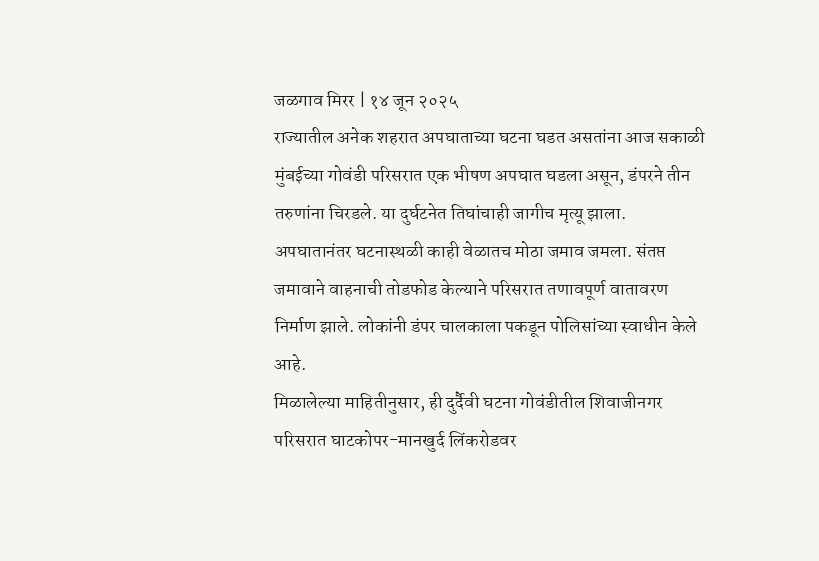जळगाव मिरर | १४ जून २०२५
राज्यातील अनेक शहरात अपघाताच्या घटना घडत असतांना आज सकाळी मुंबईच्या गोवंडी परिसरात एक भीषण अपघात घडला असून, डंपरने तीन तरुणांना चिरडले. या दुर्घटनेत तिघांचाही जागीच मृत्यू झाला. अपघातानंतर घटनास्थळी काही वेळातच मोठा जमाव जमला. संतप्त जमावाने वाहनाची तोडफोड केल्याने परिसरात तणावपूर्ण वातावरण निर्माण झाले. लोकांनी डंपर चालकाला पकडून पोलिसांच्या स्वाधीन केले आहे.
मिळालेल्या माहितीनुसार, ही दुर्दैवी घटना गोवंडीतील शिवाजीनगर परिसरात घाटकोपर-मानखुर्द लिंकरोडवर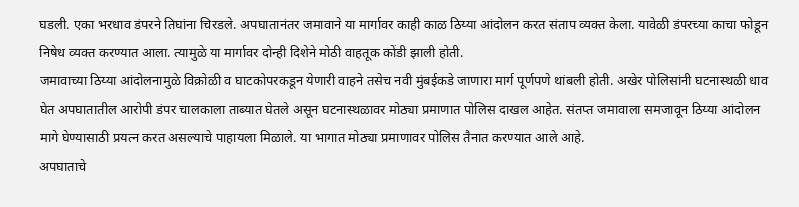घडली. एका भरधाव डंपरने तिघांना चिरडले. अपघातानंतर जमावाने या मार्गावर काही काळ ठिय्या आंदोलन करत संताप व्यक्त केला. यावेळी डंपरच्या काचा फोडून निषेध व्यक्त करण्यात आला. त्यामुळे या मार्गावर दोन्ही दिशेने मोठी वाहतूक कोंडी झाली होती.
जमावाच्या ठिय्या आंदोलनामुळे विक्रोळी व घाटकोपरकडून येणारी वाहने तसेच नवी मुंबईकडे जाणारा मार्ग पूर्णपणे थांबली होती. अखेर पोलिसांनी घटनास्थळी धाव घेत अपघातातील आरोपी डंपर चालकाला ताब्यात घेतले असून घटनास्थळावर मोठ्या प्रमाणात पोलिस दाखल आहेत. संतप्त जमावाला समजावून ठिय्या आंदोलन मागे घेण्यासाठी प्रयत्न करत असल्याचे पाहायला मिळाले. या भागात मोठ्या प्रमाणावर पोलिस तैनात करण्यात आले आहे.
अपघाताचे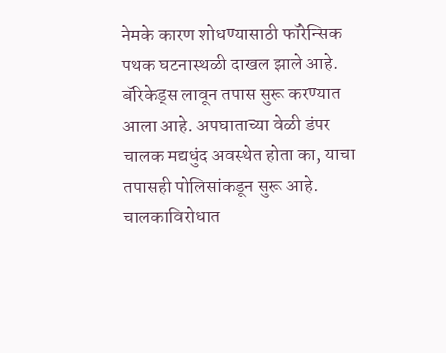नेमके कारण शोधण्यासाठी फॉरेन्सिक पथक घटनास्थळी दाखल झाले आहे. बॅरिकेड्स लावून तपास सुरू करण्यात आला आहे. अपघाताच्या वेळी डंपर चालक मद्यधुंद अवस्थेत होता का, याचा तपासही पोलिसांकडून सुरू आहे. चालकाविरोधात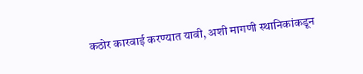कठोर कारवाई करण्यात यावी, अशी मागणी स्थानिकांकडून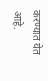करण्यात येत आहे.